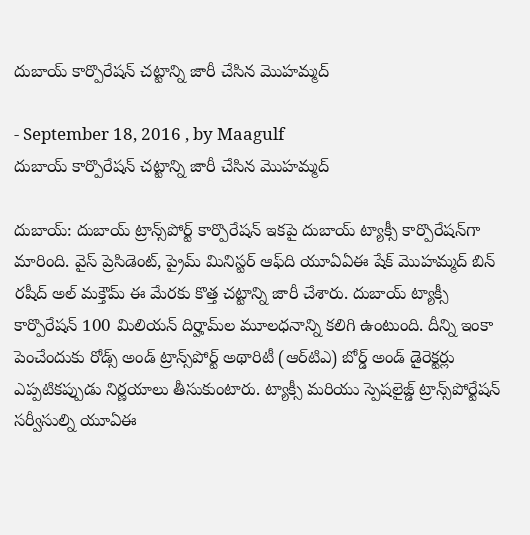దుబాయ్‌ కార్పొరేషన్‌ చట్టాన్ని జారీ చేసిన మొహమ్మద్‌

- September 18, 2016 , by Maagulf
దుబాయ్‌ కార్పొరేషన్‌ చట్టాన్ని జారీ చేసిన మొహమ్మద్‌

దుబాయ్‌: దుబాయ్‌ ట్రాన్స్‌పోర్ట్‌ కార్పొరేషన్‌ ఇకపై దుబాయ్‌ ట్యాక్సీ కార్పొరేషన్‌గా మారింది. వైస్‌ ప్రెసిడెంట్‌, ప్రైమ్‌ మినిస్టర్‌ ఆఫ్‌ది యూఏఏఈ షేక్‌ మొహమ్మద్‌ బిన్‌ రషీద్‌ అల్‌ మక్తౌమ్‌ ఈ మేరకు కొత్త చట్టాన్ని జారీ చేశారు. దుబాయ్‌ ట్యాక్సీ కార్పొరేషన్‌ 100 మిలియన్‌ దిర్హామ్‌ల మూలధనాన్ని కలిగి ఉంటుంది. దీన్ని ఇంకా పెంచేందుకు రోడ్స్‌ అండ్‌ ట్రాన్స్‌పోర్ట్‌ అథారిటీ (ఆర్‌టిఎ) బోర్డ్‌ అండ్‌ డైరెక్టర్లు ఎప్పటికప్పుడు నిర్ణయాలు తీసుకుంటారు. ట్యాక్సీ మరియు స్పెషలైజ్డ్‌ ట్రాన్స్‌పోర్టేషన్‌ సర్వీసుల్ని యూఏఈ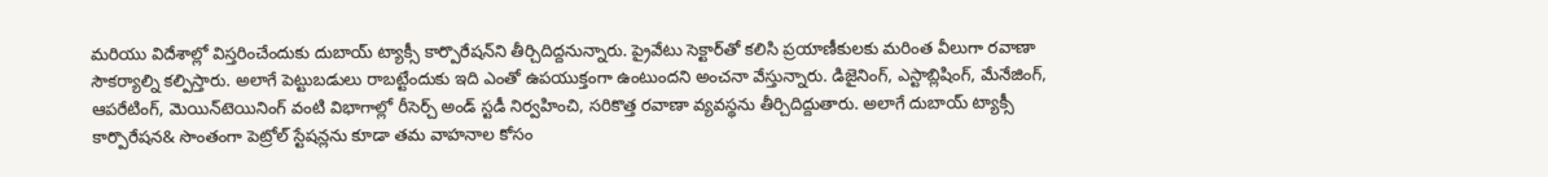మరియు విదేశాల్లో విస్తరించేందుకు దుబాయ్‌ ట్యాక్సీ కార్పొరేషన్‌ని తీర్చిదిద్దనున్నారు. ప్రైవేటు సెక్టార్‌తో కలిసి ప్రయాణీకులకు మరింత వీలుగా రవాణా సౌకర్యాల్ని కల్పిస్తారు. అలాగే పెట్టుబడులు రాబట్టేందుకు ఇది ఎంతో ఉపయుక్తంగా ఉంటుందని అంచనా వేస్తున్నారు. డిజైనింగ్‌, ఎస్టాబ్లిషింగ్‌, మేనేజింగ్‌, ఆపరేటింగ్‌, మెయిన్‌టెయినింగ్‌ వంటి విభాగాల్లో రీసెర్చ్‌ అండ్‌ స్టడీ నిర్వహించి, సరికొత్త రవాణా వ్యవస్థను తీర్చిదిద్దుతారు. అలాగే దుబాయ్‌ ట్యాక్సీ కార్పొరేషన& సొంతంగా పెట్రోల్‌ స్టేషన్లను కూడా తమ వాహనాల కోసం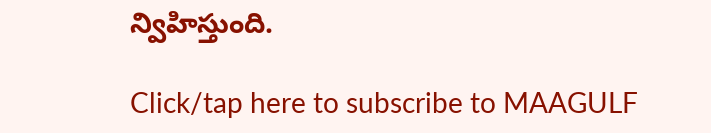న్విహిస్తుంది.

Click/tap here to subscribe to MAAGULF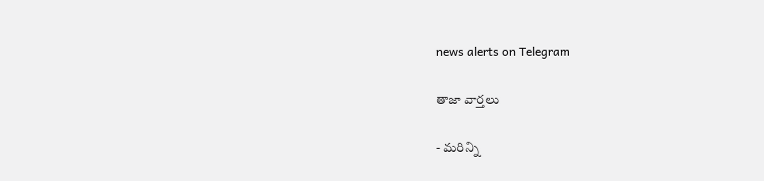news alerts on Telegram

తాజా వార్తలు

- మరిన్ని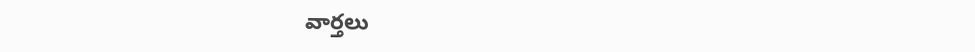వార్తలు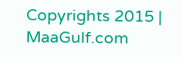Copyrights 2015 | MaaGulf.com